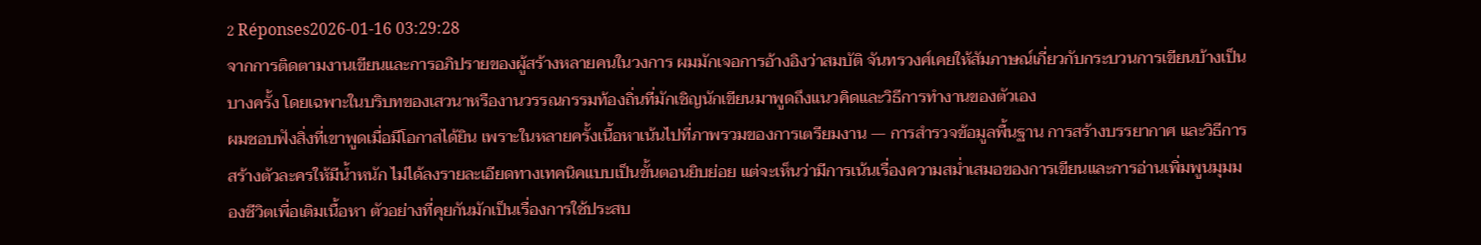2 Réponses2026-01-16 03:29:28
จากการติดตามงานเขียนและการอภิปรายของผู้สร้างหลายคนในวงการ ผมมักเจอการอ้างอิงว่าสมบัติ จันทรวงศ์เคยให้สัมภาษณ์เกี่ยวกับกระบวนการเขียนบ้างเป็นบางครั้ง โดยเฉพาะในบริบทของเสวนาหรืองานวรรณกรรมท้องถิ่นที่มักเชิญนักเขียนมาพูดถึงแนวคิดและวิธีการทำงานของตัวเอง
ผมชอบฟังสิ่งที่เขาพูดเมื่อมีโอกาสได้ยิน เพราะในหลายครั้งเนื้อหาเน้นไปที่ภาพรวมของการเตรียมงาน — การสำรวจข้อมูลพื้นฐาน การสร้างบรรยากาศ และวิธีการสร้างตัวละครให้มีน้ำหนัก ไม่ได้ลงรายละเอียดทางเทคนิคแบบเป็นขั้นตอนยิบย่อย แต่จะเห็นว่ามีการเน้นเรื่องความสม่ำเสมอของการเขียนและการอ่านเพิ่มพูนมุมมองชีวิตเพื่อเติมเนื้อหา ตัวอย่างที่คุยกันมักเป็นเรื่องการใช้ประสบ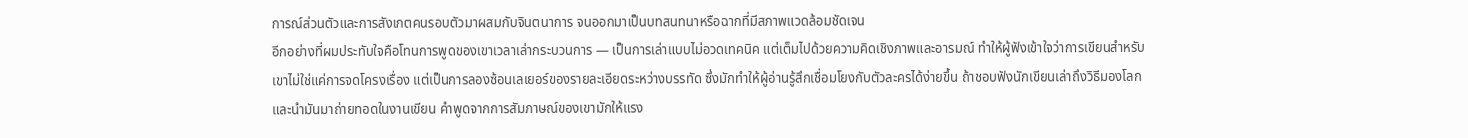การณ์ส่วนตัวและการสังเกตคนรอบตัวมาผสมกับจินตนาการ จนออกมาเป็นบทสนทนาหรือฉากที่มีสภาพแวดล้อมชัดเจน
อีกอย่างที่ผมประทับใจคือโทนการพูดของเขาเวลาเล่ากระบวนการ — เป็นการเล่าแบบไม่อวดเทคนิค แต่เต็มไปด้วยความคิดเชิงภาพและอารมณ์ ทำให้ผู้ฟังเข้าใจว่าการเขียนสำหรับเขาไม่ใช่แค่การจดโครงเรื่อง แต่เป็นการลองซ้อนเลเยอร์ของรายละเอียดระหว่างบรรทัด ซึ่งมักทำให้ผู้อ่านรู้สึกเชื่อมโยงกับตัวละครได้ง่ายขึ้น ถ้าชอบฟังนักเขียนเล่าถึงวิธีมองโลกและนำมันมาถ่ายทอดในงานเขียน คำพูดจากการสัมภาษณ์ของเขามักให้แรง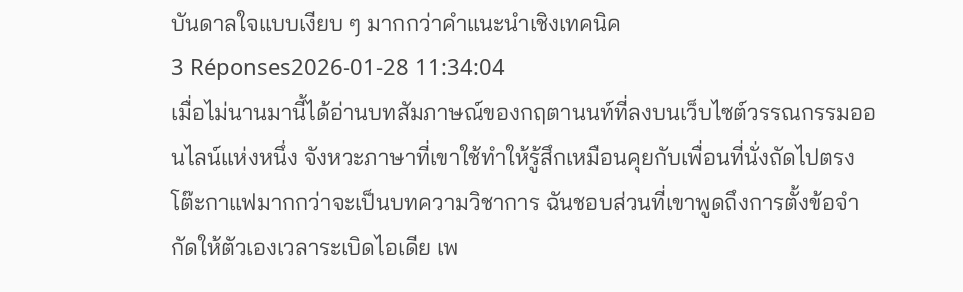บันดาลใจแบบเงียบ ๆ มากกว่าคำแนะนำเชิงเทคนิค
3 Réponses2026-01-28 11:34:04
เมื่อไม่นานมานี้ได้อ่านบทสัมภาษณ์ของกฤตานนท์ที่ลงบนเว็บไซต์วรรณกรรมออนไลน์แห่งหนึ่ง จังหวะภาษาที่เขาใช้ทำให้รู้สึกเหมือนคุยกับเพื่อนที่นั่งถัดไปตรงโต๊ะกาแฟมากกว่าจะเป็นบทความวิชาการ ฉันชอบส่วนที่เขาพูดถึงการตั้งข้อจำกัดให้ตัวเองเวลาระเบิดไอเดีย เพ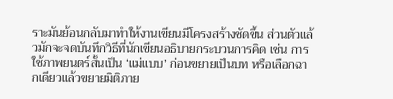ราะมันย้อนกลับมาทำให้งานเขียนมีโครงสร้างชัดขึ้น ส่วนตัวแล้วมักจะจดบันทึกวิธีที่นักเขียนอธิบายกระบวนการคิด เช่น การใช้ภาพยนตร์สั้นเป็น ‘แม่แบบ’ ก่อนขยายเป็นบท หรือเลือกฉากเดียวแล้วขยายมิติภาย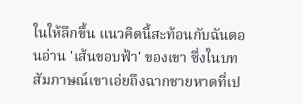ในให้ลึกขึ้น แนวคิดนี้สะท้อนกับฉันตอนอ่าน 'เส้นขอบฟ้า' ของเขา ซึ่งในบทสัมภาษณ์เขาเอ่ยถึงฉากชายหาดที่เป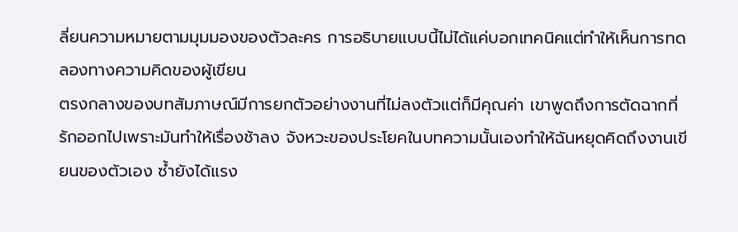ลี่ยนความหมายตามมุมมองของตัวละคร การอธิบายแบบนี้ไม่ได้แค่บอกเทคนิคแต่ทำให้เห็นการทดลองทางความคิดของผู้เขียน
ตรงกลางของบทสัมภาษณ์มีการยกตัวอย่างงานที่ไม่ลงตัวแต่ก็มีคุณค่า เขาพูดถึงการตัดฉากที่รักออกไปเพราะมันทำให้เรื่องช้าลง จังหวะของประโยคในบทความนั้นเองทำให้ฉันหยุดคิดถึงงานเขียนของตัวเอง ซ้ำยังได้แรง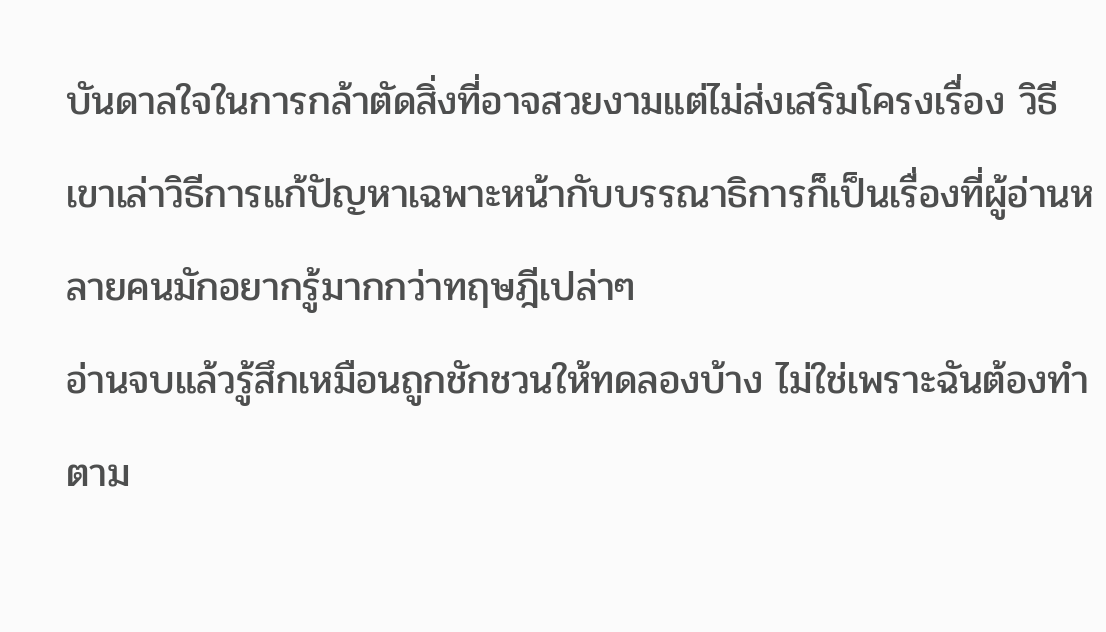บันดาลใจในการกล้าตัดสิ่งที่อาจสวยงามแต่ไม่ส่งเสริมโครงเรื่อง วิธีเขาเล่าวิธีการแก้ปัญหาเฉพาะหน้ากับบรรณาธิการก็เป็นเรื่องที่ผู้อ่านหลายคนมักอยากรู้มากกว่าทฤษฎีเปล่าๆ
อ่านจบแล้วรู้สึกเหมือนถูกชักชวนให้ทดลองบ้าง ไม่ใช่เพราะฉันต้องทำตาม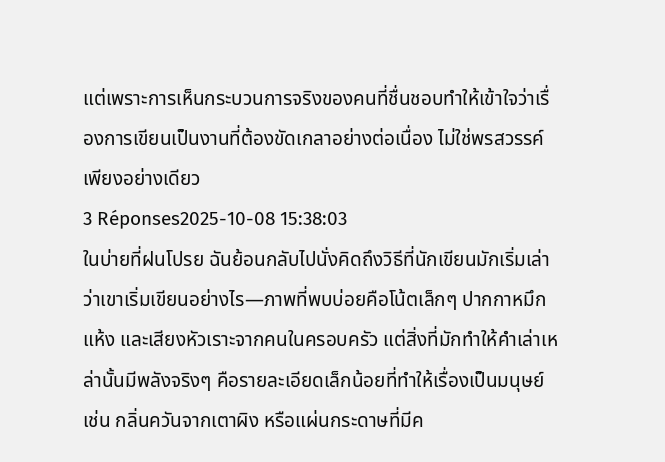แต่เพราะการเห็นกระบวนการจริงของคนที่ชื่นชอบทำให้เข้าใจว่าเรื่องการเขียนเป็นงานที่ต้องขัดเกลาอย่างต่อเนื่อง ไม่ใช่พรสวรรค์เพียงอย่างเดียว
3 Réponses2025-10-08 15:38:03
ในบ่ายที่ฝนโปรย ฉันย้อนกลับไปนั่งคิดถึงวิธีที่นักเขียนมักเริ่มเล่าว่าเขาเริ่มเขียนอย่างไร—ภาพที่พบบ่อยคือโน้ตเล็กๆ ปากกาหมึกแห้ง และเสียงหัวเราะจากคนในครอบครัว แต่สิ่งที่มักทำให้คำเล่าเหล่านั้นมีพลังจริงๆ คือรายละเอียดเล็กน้อยที่ทำให้เรื่องเป็นมนุษย์ เช่น กลิ่นควันจากเตาผิง หรือแผ่นกระดาษที่มีค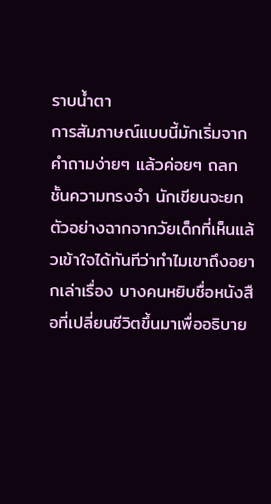ราบน้ำตา
การสัมภาษณ์แบบนี้มักเริ่มจากคำถามง่ายๆ แล้วค่อยๆ ถลกชั้นความทรงจำ นักเขียนจะยกตัวอย่างฉากจากวัยเด็กที่เห็นแล้วเข้าใจได้ทันทีว่าทำไมเขาถึงอยากเล่าเรื่อง บางคนหยิบชื่อหนังสือที่เปลี่ยนชีวิตขึ้นมาเพื่ออธิบาย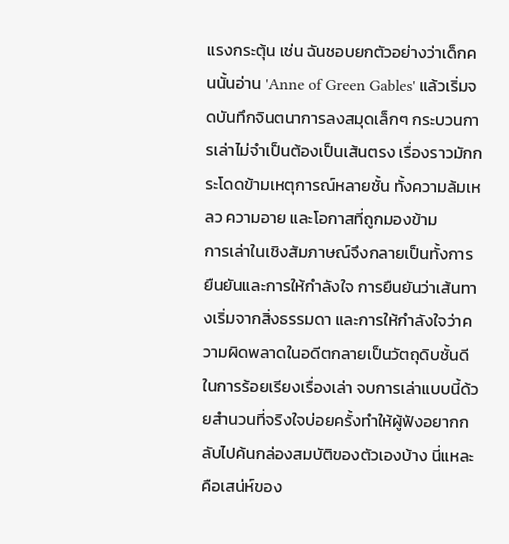แรงกระตุ้น เช่น ฉันชอบยกตัวอย่างว่าเด็กคนนั้นอ่าน 'Anne of Green Gables' แล้วเริ่มจดบันทึกจินตนาการลงสมุดเล็กๆ กระบวนการเล่าไม่จำเป็นต้องเป็นเส้นตรง เรื่องราวมักกระโดดข้ามเหตุการณ์หลายชั้น ทั้งความล้มเหลว ความอาย และโอกาสที่ถูกมองข้าม
การเล่าในเชิงสัมภาษณ์จึงกลายเป็นทั้งการยืนยันและการให้กำลังใจ การยืนยันว่าเส้นทางเริ่มจากสิ่งธรรมดา และการให้กำลังใจว่าความผิดพลาดในอดีตกลายเป็นวัตถุดิบชั้นดีในการร้อยเรียงเรื่องเล่า จบการเล่าแบบนี้ด้วยสำนวนที่จริงใจบ่อยครั้งทำให้ผู้ฟังอยากกลับไปค้นกล่องสมบัติของตัวเองบ้าง นี่แหละคือเสน่ห์ของ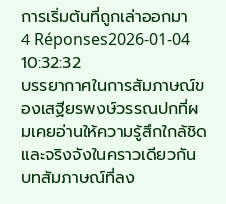การเริ่มต้นที่ถูกเล่าออกมา
4 Réponses2026-01-04 10:32:32
บรรยากาศในการสัมภาษณ์ของเสฐียรพงษ์วรรณปกที่ผมเคยอ่านให้ความรู้สึกใกล้ชิดและจริงจังในคราวเดียวกัน
บทสัมภาษณ์ที่ลง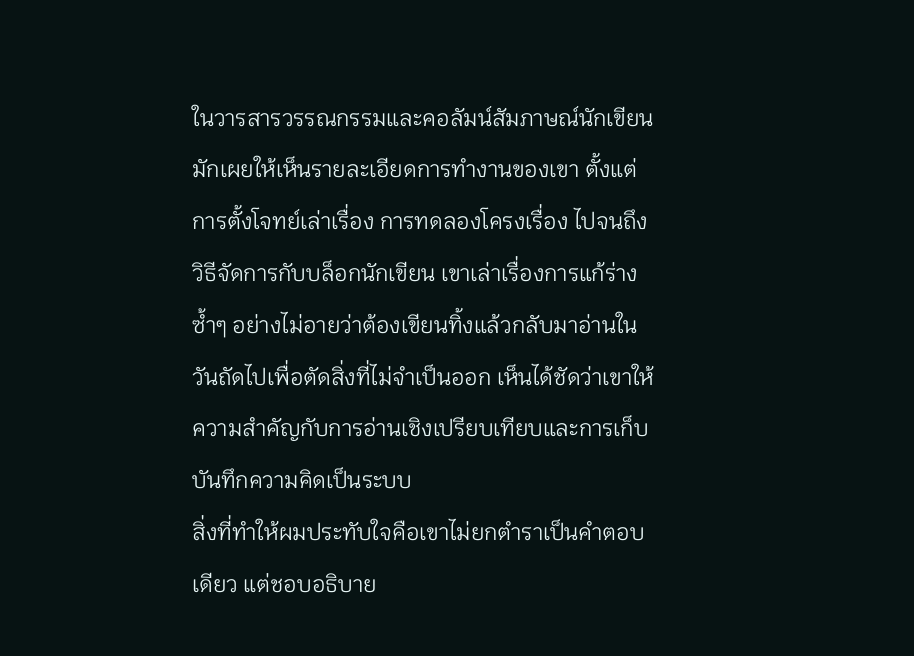ในวารสารวรรณกรรมและคอลัมน์สัมภาษณ์นักเขียนมักเผยให้เห็นรายละเอียดการทำงานของเขา ตั้งแต่การตั้งโจทย์เล่าเรื่อง การทดลองโครงเรื่อง ไปจนถึงวิธีจัดการกับบล็อกนักเขียน เขาเล่าเรื่องการแก้ร่างซ้ำๆ อย่างไม่อายว่าต้องเขียนทิ้งแล้วกลับมาอ่านในวันถัดไปเพื่อตัดสิ่งที่ไม่จำเป็นออก เห็นได้ชัดว่าเขาให้ความสำคัญกับการอ่านเชิงเปรียบเทียบและการเก็บบันทึกความคิดเป็นระบบ
สิ่งที่ทำให้ผมประทับใจคือเขาไม่ยกตำราเป็นคำตอบเดียว แต่ชอบอธิบาย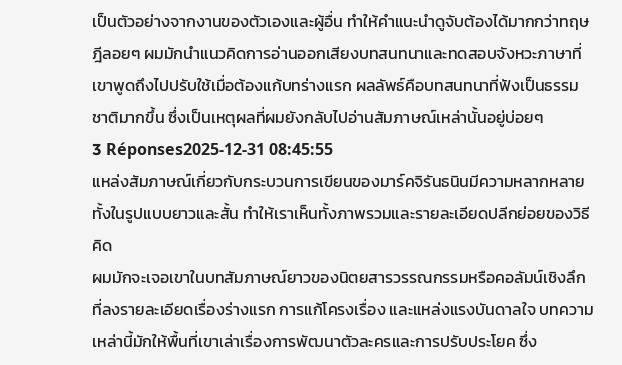เป็นตัวอย่างจากงานของตัวเองและผู้อื่น ทำให้คำแนะนำดูจับต้องได้มากกว่าทฤษฎีลอยๆ ผมมักนำแนวคิดการอ่านออกเสียงบทสนทนาและทดสอบจังหวะภาษาที่เขาพูดถึงไปปรับใช้เมื่อต้องแก้บทร่างแรก ผลลัพธ์คือบทสนทนาที่ฟังเป็นธรรมชาติมากขึ้น ซึ่งเป็นเหตุผลที่ผมยังกลับไปอ่านสัมภาษณ์เหล่านั้นอยู่บ่อยๆ
3 Réponses2025-12-31 08:45:55
แหล่งสัมภาษณ์เกี่ยวกับกระบวนการเขียนของมาร์คจิรันธนินมีความหลากหลายทั้งในรูปแบบยาวและสั้น ทำให้เราเห็นทั้งภาพรวมและรายละเอียดปลีกย่อยของวิธีคิด
ผมมักจะเจอเขาในบทสัมภาษณ์ยาวของนิตยสารวรรณกรรมหรือคอลัมน์เชิงลึกที่ลงรายละเอียดเรื่องร่างแรก การแก้โครงเรื่อง และแหล่งแรงบันดาลใจ บทความเหล่านี้มักให้พื้นที่เขาเล่าเรื่องการพัฒนาตัวละครและการปรับประโยค ซึ่ง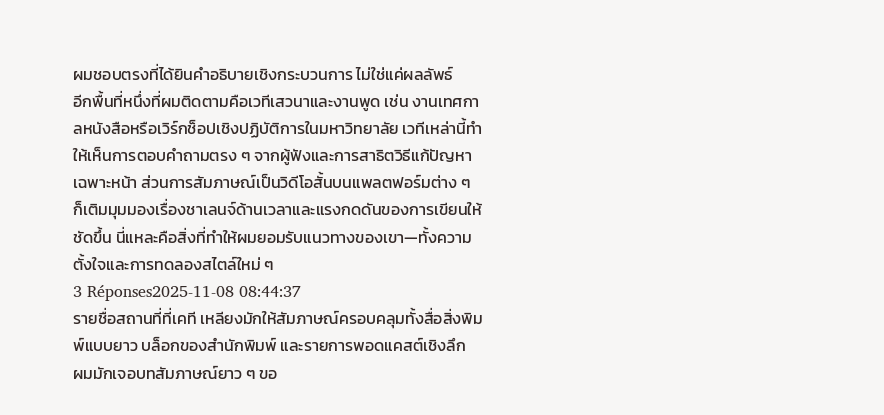ผมชอบตรงที่ได้ยินคำอธิบายเชิงกระบวนการ ไม่ใช่แค่ผลลัพธ์
อีกพื้นที่หนึ่งที่ผมติดตามคือเวทีเสวนาและงานพูด เช่น งานเทศกาลหนังสือหรือเวิร์กช็อปเชิงปฏิบัติการในมหาวิทยาลัย เวทีเหล่านี้ทำให้เห็นการตอบคำถามตรง ๆ จากผู้ฟังและการสาธิตวิธีแก้ปัญหาเฉพาะหน้า ส่วนการสัมภาษณ์เป็นวิดีโอสั้นบนแพลตฟอร์มต่าง ๆ ก็เติมมุมมองเรื่องชาเลนจ์ด้านเวลาและแรงกดดันของการเขียนให้ชัดขึ้น นี่แหละคือสิ่งที่ทำให้ผมยอมรับแนวทางของเขา—ทั้งความตั้งใจและการทดลองสไตล์ใหม่ ๆ
3 Réponses2025-11-08 08:44:37
รายชื่อสถานที่ที่เคที เหลียงมักให้สัมภาษณ์ครอบคลุมทั้งสื่อสิ่งพิมพ์แบบยาว บล็อกของสำนักพิมพ์ และรายการพอดแคสต์เชิงลึก
ผมมักเจอบทสัมภาษณ์ยาว ๆ ขอ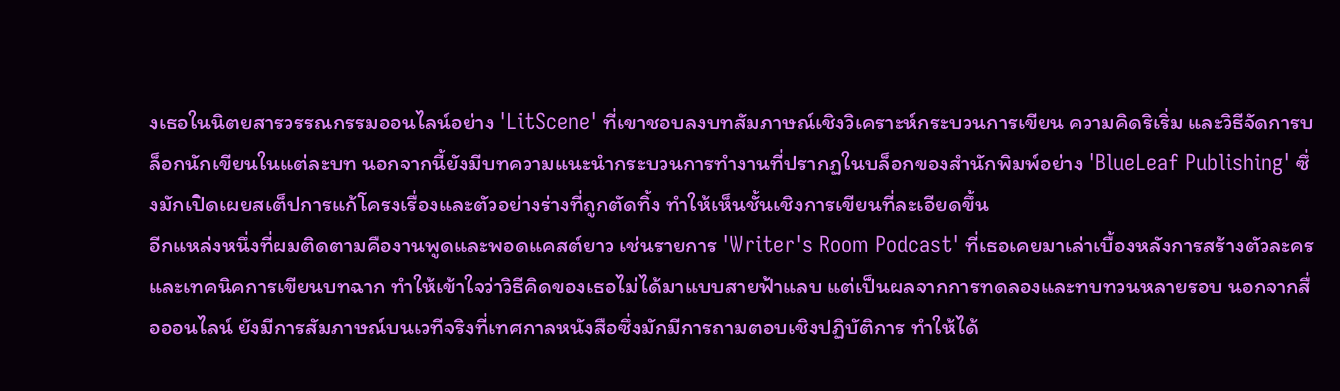งเธอในนิตยสารวรรณกรรมออนไลน์อย่าง 'LitScene' ที่เขาชอบลงบทสัมภาษณ์เชิงวิเคราะห์กระบวนการเขียน ความคิดริเริ่ม และวิธีจัดการบล็อกนักเขียนในแต่ละบท นอกจากนี้ยังมีบทความแนะนำกระบวนการทำงานที่ปรากฏในบล็อกของสำนักพิมพ์อย่าง 'BlueLeaf Publishing' ซึ่งมักเปิดเผยสเต็ปการแก้โครงเรื่องและตัวอย่างร่างที่ถูกตัดทิ้ง ทำให้เห็นชั้นเชิงการเขียนที่ละเอียดขึ้น
อีกแหล่งหนึ่งที่ผมติดตามคืองานพูดและพอดแคสต์ยาว เช่นรายการ 'Writer's Room Podcast' ที่เธอเคยมาเล่าเบื้องหลังการสร้างตัวละครและเทคนิคการเขียนบทฉาก ทำให้เข้าใจว่าวิธีคิดของเธอไม่ได้มาแบบสายฟ้าแลบ แต่เป็นผลจากการทดลองและทบทวนหลายรอบ นอกจากสื่อออนไลน์ ยังมีการสัมภาษณ์บนเวทีจริงที่เทศกาลหนังสือซึ่งมักมีการถามตอบเชิงปฏิบัติการ ทำให้ได้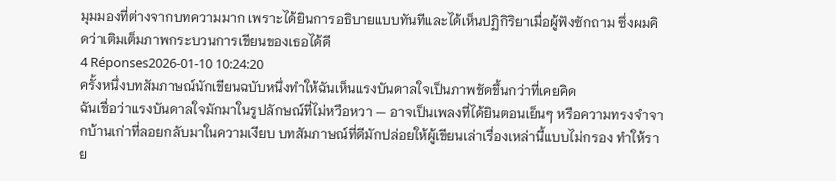มุมมองที่ต่างจากบทความมาก เพราะได้ยินการอธิบายแบบทันทีและได้เห็นปฏิกิริยาเมื่อผู้ฟังซักถาม ซึ่งผมคิดว่าเติมเต็มภาพกระบวนการเขียนของเธอได้ดี
4 Réponses2026-01-10 10:24:20
ครั้งหนึ่งบทสัมภาษณ์นักเขียนฉบับหนึ่งทำให้ฉันเห็นแรงบันดาลใจเป็นภาพชัดขึ้นกว่าที่เคยคิด
ฉันเชื่อว่าแรงบันดาลใจมักมาในรูปลักษณ์ที่ไม่หวือหวา — อาจเป็นเพลงที่ได้ยินตอนเย็นๆ หรือความทรงจำจากบ้านเก่าที่ลอยกลับมาในความเงียบ บทสัมภาษณ์ที่ดีมักปล่อยให้ผู้เขียนเล่าเรื่องเหล่านี้แบบไม่กรอง ทำให้ราย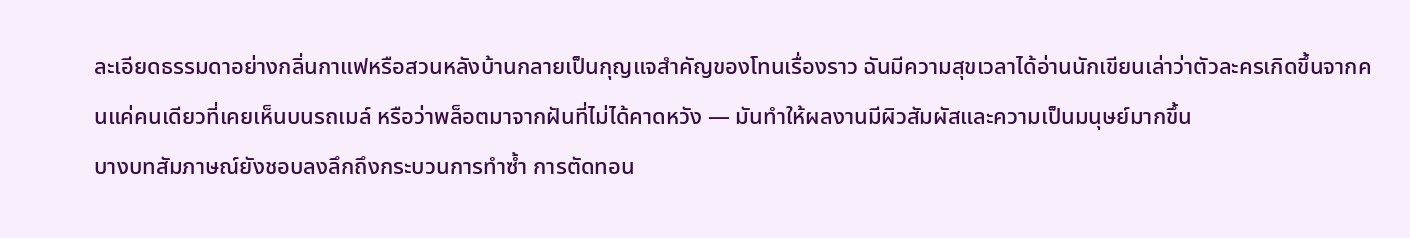ละเอียดธรรมดาอย่างกลิ่นกาแฟหรือสวนหลังบ้านกลายเป็นกุญแจสำคัญของโทนเรื่องราว ฉันมีความสุขเวลาได้อ่านนักเขียนเล่าว่าตัวละครเกิดขึ้นจากคนแค่คนเดียวที่เคยเห็นบนรถเมล์ หรือว่าพล็อตมาจากฝันที่ไม่ได้คาดหวัง — มันทำให้ผลงานมีผิวสัมผัสและความเป็นมนุษย์มากขึ้น
บางบทสัมภาษณ์ยังชอบลงลึกถึงกระบวนการทำซ้ำ การตัดทอน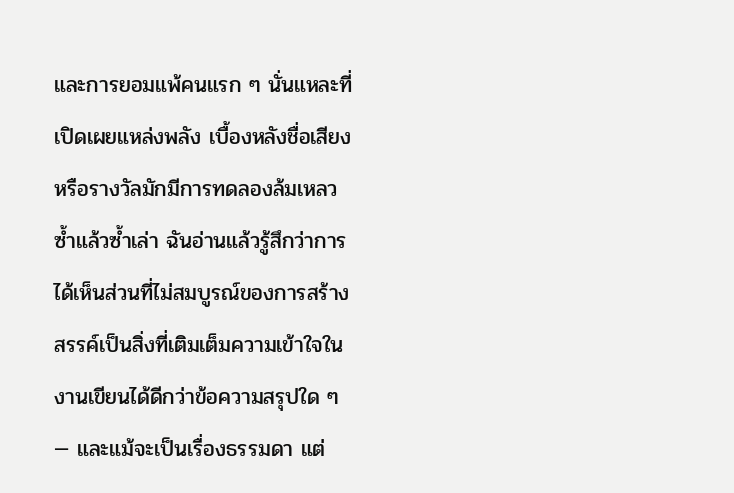และการยอมแพ้คนแรก ๆ นั่นแหละที่เปิดเผยแหล่งพลัง เบื้องหลังชื่อเสียงหรือรางวัลมักมีการทดลองล้มเหลวซ้ำแล้วซ้ำเล่า ฉันอ่านแล้วรู้สึกว่าการได้เห็นส่วนที่ไม่สมบูรณ์ของการสร้างสรรค์เป็นสิ่งที่เติมเต็มความเข้าใจในงานเขียนได้ดีกว่าข้อความสรุปใด ๆ — และแม้จะเป็นเรื่องธรรมดา แต่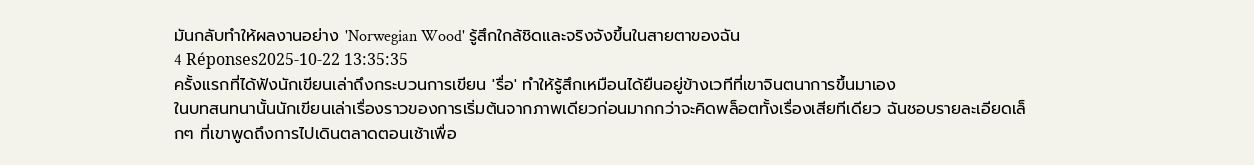มันกลับทำให้ผลงานอย่าง 'Norwegian Wood' รู้สึกใกล้ชิดและจริงจังขึ้นในสายตาของฉัน
4 Réponses2025-10-22 13:35:35
ครั้งแรกที่ได้ฟังนักเขียนเล่าถึงกระบวนการเขียน 'รื่อ' ทำให้รู้สึกเหมือนได้ยืนอยู่ข้างเวทีที่เขาจินตนาการขึ้นมาเอง
ในบทสนทนานั้นนักเขียนเล่าเรื่องราวของการเริ่มต้นจากภาพเดียวก่อนมากกว่าจะคิดพล็อตทั้งเรื่องเสียทีเดียว ฉันชอบรายละเอียดเล็กๆ ที่เขาพูดถึงการไปเดินตลาดตอนเช้าเพื่อ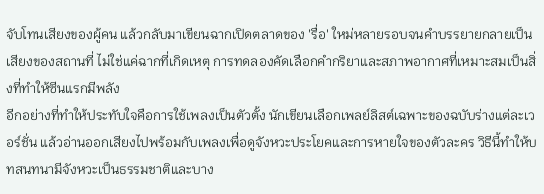จับโทนเสียงของผู้คน แล้วกลับมาเขียนฉากเปิดตลาดของ 'รื่อ' ใหม่หลายรอบจนคำบรรยายกลายเป็นเสียงของสถานที่ ไม่ใช่แค่ฉากที่เกิดเหตุ การทดลองคัดเลือกคำกริยาและสภาพอากาศที่เหมาะสมเป็นสิ่งที่ทำให้ซีนแรกมีพลัง
อีกอย่างที่ทำให้ประทับใจคือการใช้เพลงเป็นตัวตั้ง นักเขียนเลือกเพลย์ลิสต์เฉพาะของฉบับร่างแต่ละเวอร์ชั่น แล้วอ่านออกเสียงไปพร้อมกับเพลงเพื่อดูจังหวะประโยคและการหายใจของตัวละคร วิธีนี้ทำให้บทสนทนามีจังหวะเป็นธรรมชาติและบาง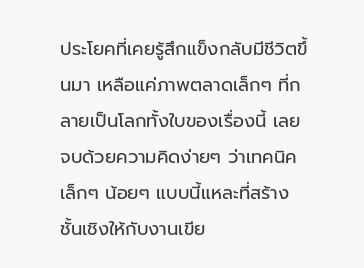ประโยคที่เคยรู้สึกแข็งกลับมีชีวิตขึ้นมา เหลือแค่ภาพตลาดเล็กๆ ที่กลายเป็นโลกทั้งใบของเรื่องนี้ เลยจบด้วยความคิดง่ายๆ ว่าเทคนิคเล็กๆ น้อยๆ แบบนี้แหละที่สร้างชั้นเชิงให้กับงานเขีย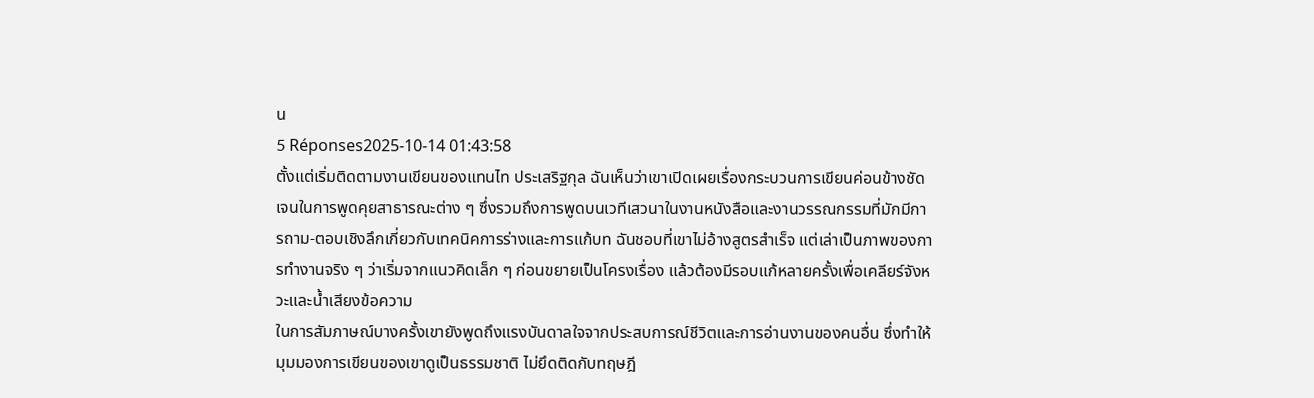น
5 Réponses2025-10-14 01:43:58
ตั้งแต่เริ่มติดตามงานเขียนของแทนไท ประเสริฐกุล ฉันเห็นว่าเขาเปิดเผยเรื่องกระบวนการเขียนค่อนข้างชัดเจนในการพูดคุยสาธารณะต่าง ๆ ซึ่งรวมถึงการพูดบนเวทีเสวนาในงานหนังสือและงานวรรณกรรมที่มักมีการถาม-ตอบเชิงลึกเกี่ยวกับเทคนิคการร่างและการแก้บท ฉันชอบที่เขาไม่อ้างสูตรสำเร็จ แต่เล่าเป็นภาพของการทำงานจริง ๆ ว่าเริ่มจากแนวคิดเล็ก ๆ ก่อนขยายเป็นโครงเรื่อง แล้วต้องมีรอบแก้หลายครั้งเพื่อเคลียร์จังหวะและน้ำเสียงข้อความ
ในการสัมภาษณ์บางครั้งเขายังพูดถึงแรงบันดาลใจจากประสบการณ์ชีวิตและการอ่านงานของคนอื่น ซึ่งทำให้มุมมองการเขียนของเขาดูเป็นธรรมชาติ ไม่ยึดติดกับทฤษฎี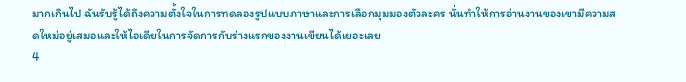มากเกินไป ฉันรับรู้ได้ถึงความตั้งใจในการทดลองรูปแบบภาษาและการเลือกมุมมองตัวละคร นั่นทำให้การอ่านงานของเขามีความสดใหม่อยู่เสมอและให้ไอเดียในการจัดการกับร่างแรกของงานเขียนได้เยอะเลย
4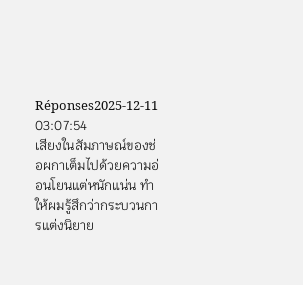Réponses2025-12-11 03:07:54
เสียงในสัมภาษณ์ของช่อผกาเต็มไปด้วยความอ่อนโยนแต่หนักแน่น ทำให้ผมรู้สึกว่ากระบวนการแต่งนิยาย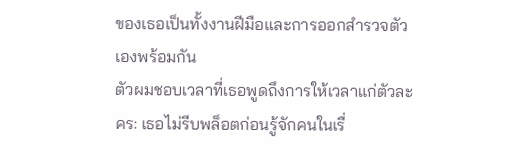ของเธอเป็นทั้งงานฝีมือและการออกสำรวจตัวเองพร้อมกัน
ตัวผมชอบเวลาที่เธอพูดถึงการให้เวลาแก่ตัวละคร: เธอไม่รีบพล็อตก่อนรู้จักคนในเรื่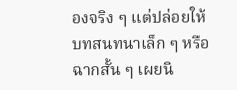องจริง ๆ แต่ปล่อยให้บทสนทนาเล็ก ๆ หรือฉากสั้น ๆ เผยนิ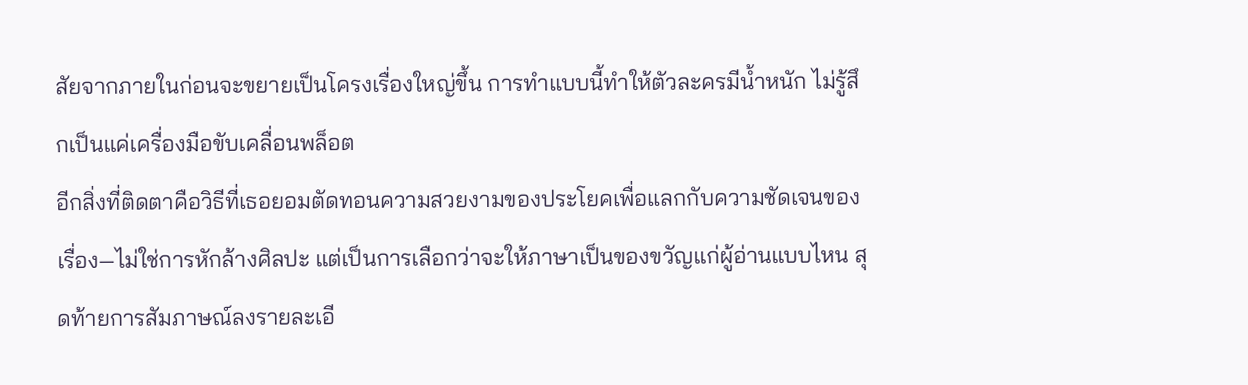สัยจากภายในก่อนจะขยายเป็นโครงเรื่องใหญ่ขึ้น การทำแบบนี้ทำให้ตัวละครมีน้ำหนัก ไม่รู้สึกเป็นแค่เครื่องมือขับเคลื่อนพล็อต
อีกสิ่งที่ติดตาคือวิธีที่เธอยอมตัดทอนความสวยงามของประโยคเพื่อแลกกับความชัดเจนของเรื่อง—ไม่ใช่การหักล้างศิลปะ แต่เป็นการเลือกว่าจะให้ภาษาเป็นของขวัญแก่ผู้อ่านแบบไหน สุดท้ายการสัมภาษณ์ลงรายละเอี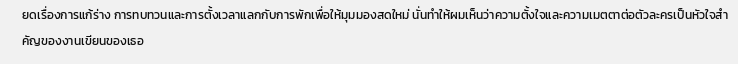ยดเรื่องการแก้ร่าง การทบทวนและการตั้งเวลาแลกกับการพักเพื่อให้มุมมองสดใหม่ นั่นทำให้ผมเห็นว่าความตั้งใจและความเมตตาต่อตัวละครเป็นหัวใจสำคัญของงานเขียนของเธอ